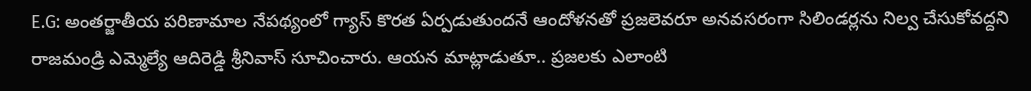E.G: అంతర్జాతీయ పరిణామాల నేపథ్యంలో గ్యాస్ కొరత ఏర్పడుతుందనే ఆందోళనతో ప్రజలెవరూ అనవసరంగా సిలిండర్లను నిల్వ చేసుకోవద్దని రాజమండ్రి ఎమ్మెల్యే ఆదిరెడ్డి శ్రీనివాస్ సూచించారు. ఆయన మాట్లాడుతూ.. ప్రజలకు ఎలాంటి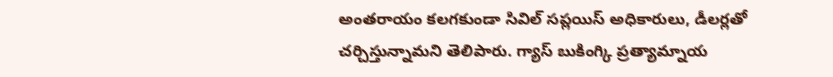అంతరాయం కలగకుండా సివిల్ సప్లయిస్ అధికారులు, డీలర్లతో చర్చిస్తున్నామని తెలిపారు. గ్యాస్ బుకింగ్కి ప్రత్యామ్నాయ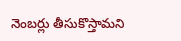నెంబర్లు తీసుకొస్తామని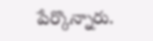పేర్కొన్నారు.